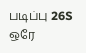படிப்பு 26S
ஒரே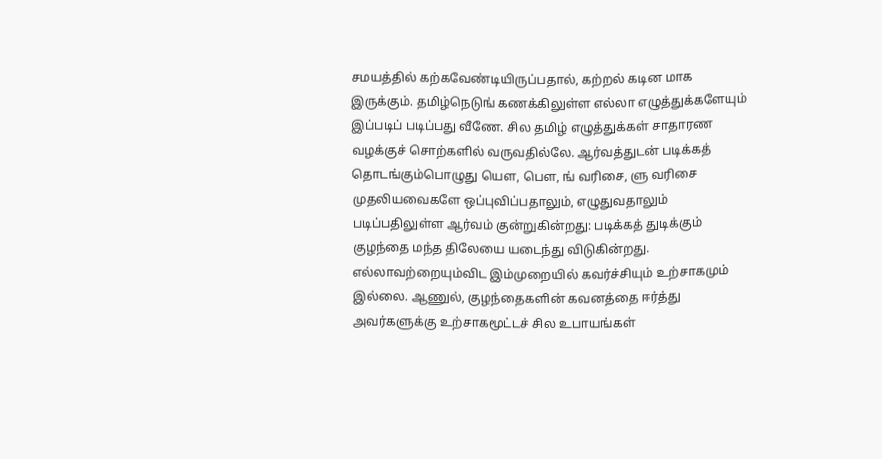சமயத்தில் கற்கவேண்டியிருப்பதால், கற்றல் கடின மாக இருக்கும். தமிழ்நெடுங் கணக்கிலுள்ள எல்லா எழுத்துக்களேயும் இப்படிப் படிப்பது வீணே. சில தமிழ் எழுத்துக்கள் சாதாரண வழக்குச் சொற்களில் வருவதில்லே. ஆர்வத்துடன் படிக்கத் தொடங்கும்பொழுது யெள, பெள, ங் வரிசை, ளு வரிசை முதலியவைகளே ஒப்புவிப்பதாலும், எழுதுவதாலும் படிப்பதிலுள்ள ஆர்வம் குன்றுகின்றது: படிக்கத் துடிக்கும் குழந்தை மந்த திலேயை யடைந்து விடுகின்றது. எல்லாவற்றையும்விட இம்முறையில் கவர்ச்சியும் உற்சாகமும் இல்லை. ஆணுல், குழந்தைகளின் கவனத்தை ஈர்த்து அவர்களுக்கு உற்சாகமூட்டச் சில உபாயங்கள்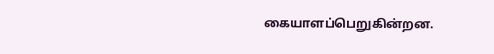கையாளப்பெறுகின்றன.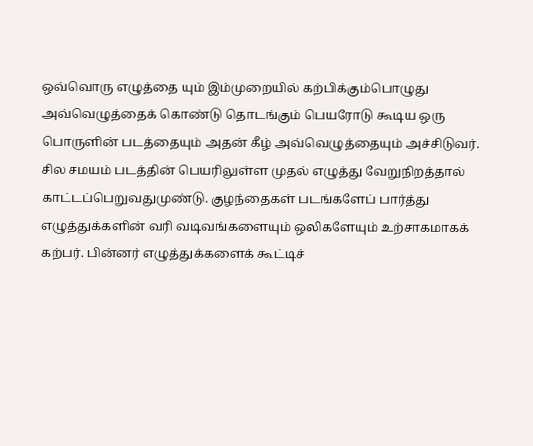ஒவ்வொரு எழுத்தை யும் இம்முறையில் கற்பிக்கும்பொழுது அவ்வெழுத்தைக் கொண்டு தொடங்கும் பெயரோடு கூடிய ஒரு பொருளின் படத்தையும் அதன் கீழ் அவ்வெழுத்தையும் அச்சிடுவர். சில சமயம் படத்தின் பெயரிலுள்ள முதல் எழுத்து வேறுநிறத்தால் காட்டப்பெறுவதுமுண்டு. குழந்தைகள் படங்களேப் பார்த்து எழுத்துக்களின் வரி வடிவங்களையும் ஒலிகளேயும் உற்சாகமாகக் கற்பர். பின்னர் எழுத்துக்களைக் கூட்டிச்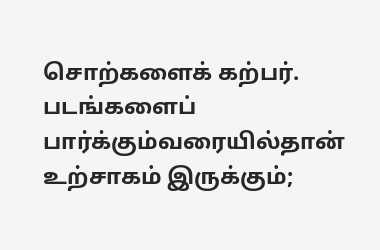சொற்களைக் கற்பர். படங்களைப் பார்க்கும்வரையில்தான் உற்சாகம் இருக்கும்;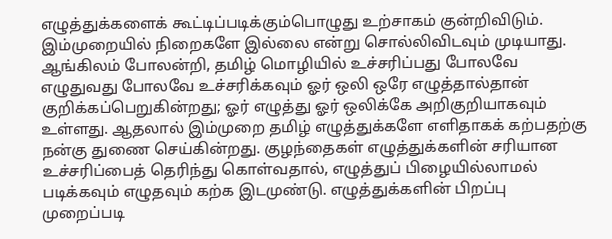எழுத்துக்களைக் கூட்டிப்படிக்கும்பொழுது உற்சாகம் குன்றிவிடும்.
இம்முறையில் நிறைகளே இல்லை என்று சொல்லிவிடவும் முடியாது. ஆங்கிலம் போலன்றி, தமிழ் மொழியில் உச்சரிப்பது போலவே எழுதுவது போலவே உச்சரிக்கவும் ஓர் ஒலி ஒரே எழுத்தால்தான் குறிக்கப்பெறுகின்றது; ஓர் எழுத்து ஓர் ஒலிக்கே அறிகுறியாகவும் உள்ளது. ஆதலால் இம்முறை தமிழ் எழுத்துக்களே எளிதாகக் கற்பதற்கு நன்கு துணை செய்கின்றது. குழந்தைகள் எழுத்துக்களின் சரியான உச்சரிப்பைத் தெரிந்து கொள்வதால், எழுத்துப் பிழையில்லாமல் படிக்கவும் எழுதவும் கற்க இடமுண்டு. எழுத்துக்களின் பிறப்பு முறைப்படி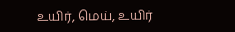உயிர், மெய், உயிர்